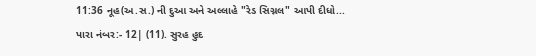11:36 નૂહ(અ.સ.) ની દુઆ અને અલ્લાહે "રેડ સિગ્નલ" આપી દીધો...
પારા નંબર:- 12| (11). સુરહ હુદ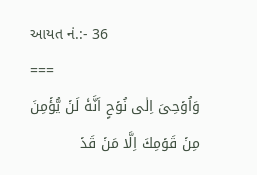આયત નં.:- 36
===
وَاُوۡحِىَ اِلٰى نُوۡحٍ اَنَّهٗ لَنۡ يُّؤۡمِنَ مِنۡ قَوۡمِكَ اِلَّا مَنۡ قَدۡ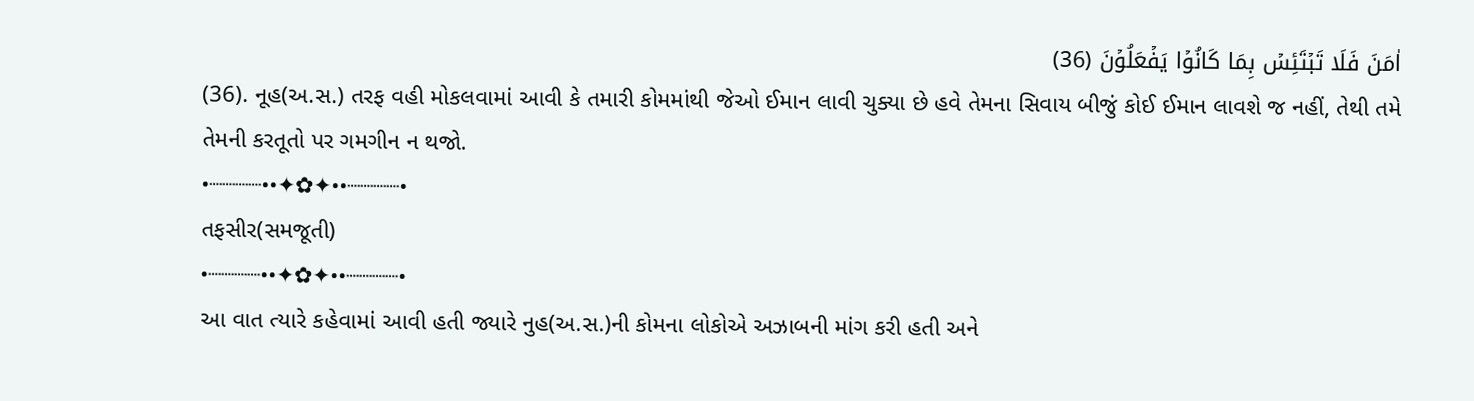اٰمَنَ فَلَا تَبۡتَئِسۡ بِمَا كَانُوۡا يَفۡعَلُوۡنَ (36)
(36). નૂહ(અ.સ.) તરફ વહી મોકલવામાં આવી કે તમારી કોમમાંથી જેઓ ઈમાન લાવી ચુક્યા છે હવે તેમના સિવાય બીજું કોઈ ઈમાન લાવશે જ નહીં, તેથી તમે તેમની કરતૂતો પર ગમગીન ન થજો.
•┈┈┈┈••✦✿✦••┈┈┈┈•
તફસીર(સમજૂતી)
•┈┈┈┈••✦✿✦••┈┈┈┈•
આ વાત ત્યારે કહેવામાં આવી હતી જ્યારે નુહ(અ.સ.)ની કોમના લોકોએ અઝાબની માંગ કરી હતી અને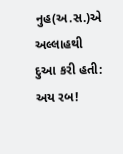નુહ(અ.સ.)એ અલ્લાહથી દુઆ કરી હતી: અય રબ!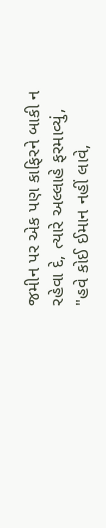જમીન પર એક પણ કાફિરને બાકી ન રહેવા દે, ત્યારે અલ્લાહે ફરમાવ્યું, "હવે કોઈ ઈમાન નહીં લાવે,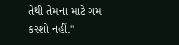તેથી તેમના માટે ગમ કરશો નહીં."